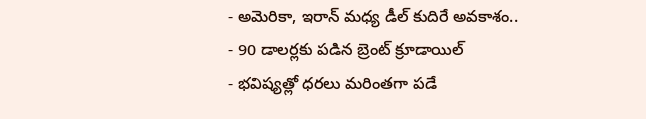- అమెరికా, ఇరాన్ మధ్య డీల్ కుదిరే అవకాశం..
- 90 డాలర్లకు పడిన బ్రెంట్ క్రూడాయిల్
- భవిష్యత్లో ధరలు మరింతగా పడే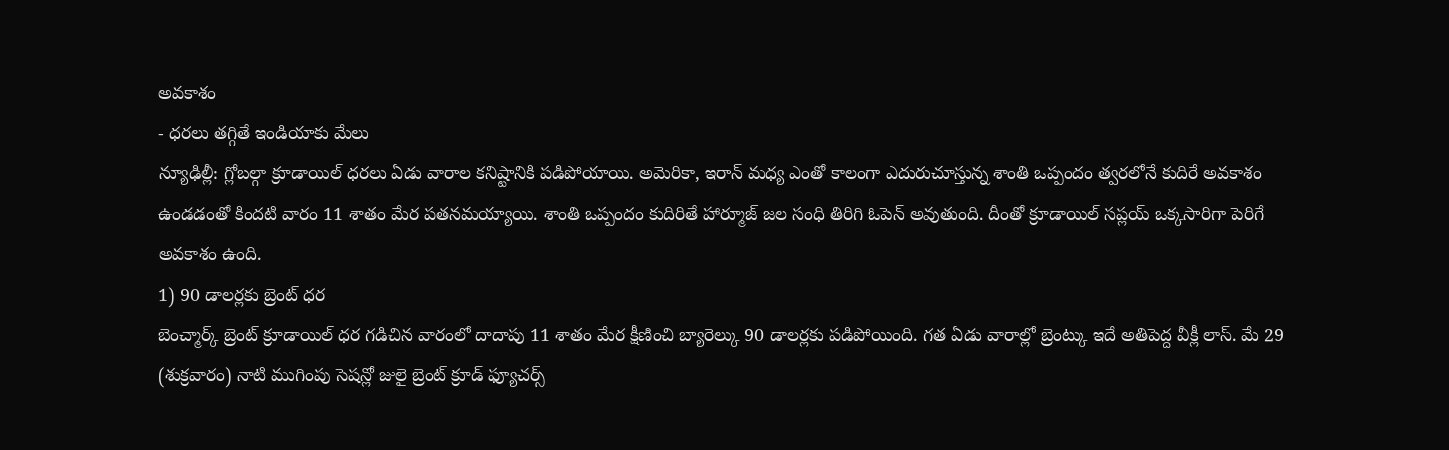అవకాశం
- ధరలు తగ్గితే ఇండియాకు మేలు
న్యూఢిల్లీ: గ్లోబల్గా క్రూడాయిల్ ధరలు ఏడు వారాల కనిష్టానికి పడిపోయాయి. అమెరికా, ఇరాన్ మధ్య ఎంతో కాలంగా ఎదురుచూస్తున్న శాంతి ఒప్పందం త్వరలోనే కుదిరే అవకాశం ఉండడంతో కిందటి వారం 11 శాతం మేర పతనమయ్యాయి. శాంతి ఒప్పందం కుదిరితే హార్మూజ్ జల సంధి తిరిగి ఓపెన్ అవుతుంది. దీంతో క్రూడాయిల్ సప్లయ్ ఒక్కసారిగా పెరిగే అవకాశం ఉంది.
1) 90 డాలర్లకు బ్రెంట్ ధర
బెంచ్మార్క్ బ్రెంట్ క్రూడాయిల్ ధర గడిచిన వారంలో దాదాపు 11 శాతం మేర క్షీణించి బ్యారెల్కు 90 డాలర్లకు పడిపోయింది. గత ఏడు వారాల్లో బ్రెంట్కు ఇదే అతిపెద్ద వీక్లీ లాస్. మే 29 (శుక్రవారం) నాటి ముగింపు సెషన్లో జులై బ్రెంట్ క్రూడ్ ఫ్యూచర్స్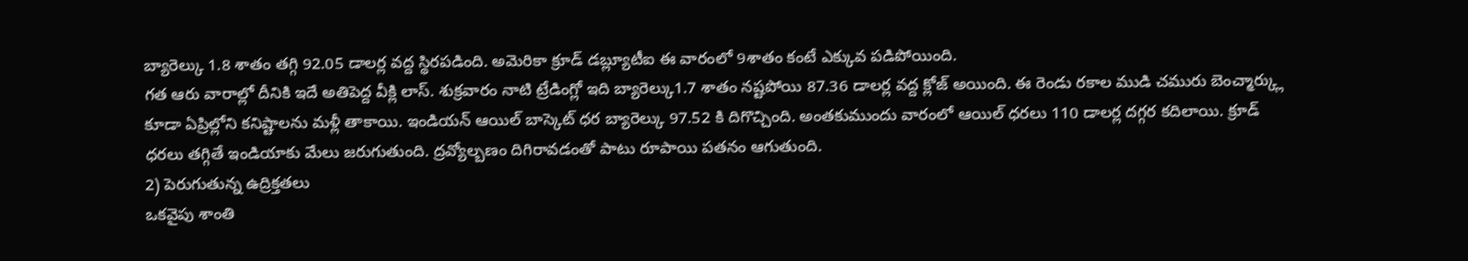బ్యారెల్కు 1.8 శాతం తగ్గి 92.05 డాలర్ల వద్ద స్థిరపడింది. అమెరికా క్రూడ్ డబ్ల్యూటీఐ ఈ వారంలో 9శాతం కంటే ఎక్కువ పడిపోయింది.
గత ఆరు వారాల్లో దీనికి ఇదే అతిపెద్ద వీక్లి లాస్. శుక్రవారం నాటి ట్రేడింగ్లో ఇది బ్యారెల్కు1.7 శాతం నష్టపోయి 87.36 డాలర్ల వద్ద క్లోజ్ అయింది. ఈ రెండు రకాల ముడి చమురు బెంచ్మార్క్లు కూడా ఏప్రిల్లోని కనిష్టాలను మళ్లీ తాకాయి. ఇండియన్ ఆయిల్ బాస్కెట్ ధర బ్యారెల్కు 97.52 కి దిగొచ్చింది. అంతకుముందు వారంలో ఆయిల్ ధరలు 110 డాలర్ల దగ్గర కదిలాయి. క్రూడ్ ధరలు తగ్గితే ఇండియాకు మేలు జరుగుతుంది. ద్రవ్యోల్బణం దిగిరావడంతో పాటు రూపాయి పతనం ఆగుతుంది.
2) పెరుగుతున్న ఉద్రిక్తతలు
ఒకవైపు శాంతి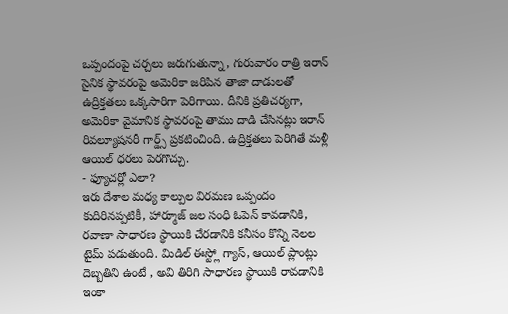ఒప్పందంపై చర్చలు జరుగుతున్నా, గురువారం రాత్రి ఇరాన్ సైనిక స్థావరంపై అమెరికా జరిపిన తాజా దాడులతో ఉద్రిక్తతలు ఒక్కసారిగా పెరిగాయి. దీనికి ప్రతిచర్యగా, అమెరికా వైమానిక స్థావరంపై తాము దాడి చేసినట్లు ఇరాన్ రివల్యూషనరీ గార్డ్స్ ప్రకటించింది. ఉద్రిక్తతలు పెరిగితే మళ్లీ ఆయిల్ ధరలు పెరగొచ్చు.
- ఫ్యూచర్లో ఎలా?
ఇరు దేశాల మధ్య కాల్పుల విరమణ ఒప్పందం కుదిరినప్పటికీ, హార్మూజ్ జల సంధి ఓపెన్ కావడానికి, రవాణా సాధారణ స్థాయికి చేరడానికి కనీసం కొన్ని నెలల టైమ్ పడుతుంది. మిడిల్ ఈస్ట్లో గ్యాస్, ఆయిల్ ప్లాంట్లు దెబ్బతిని ఉంటే , అవి తిరిగి సాధారణ స్థాయికి రావడానికి ఇంకా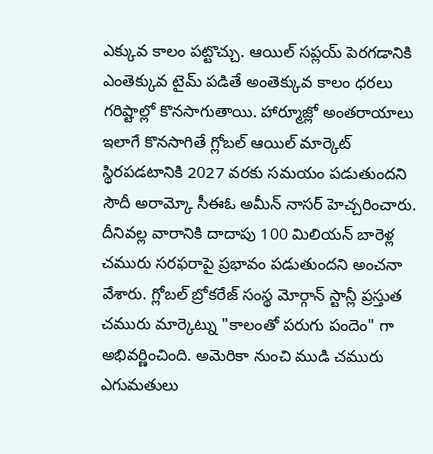ఎక్కువ కాలం పట్టొచ్చు. ఆయిల్ సప్లయ్ పెరగడానికి ఎంతెక్కువ టైమ్ పడితే అంతెక్కువ కాలం ధరలు గరిష్టాల్లో కొనసాగుతాయి. హార్మూజ్లో అంతరాయాలు ఇలాగే కొనసాగితే గ్లోబల్ ఆయిల్ మార్కెట్ స్థిరపడటానికి 2027 వరకు సమయం పడుతుందని సౌదీ అరామ్కో సీఈఓ అమీన్ నాసర్ హెచ్చరించారు.
దీనివల్ల వారానికి దాదాపు 100 మిలియన్ బారెళ్ల చమురు సరఫరాపై ప్రభావం పడుతుందని అంచనా వేశారు. గ్లోబల్ బ్రోకరేజ్ సంస్థ మోర్గాన్ స్టాన్లీ ప్రస్తుత చమురు మార్కెట్ను "కాలంతో పరుగు పందెం" గా అభివర్ణించింది. అమెరికా నుంచి ముడి చమురు ఎగుమతులు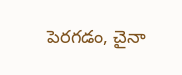పెరగడం, చైనా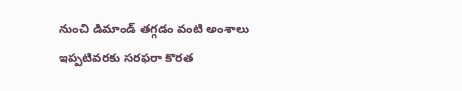నుంచి డిమాండ్ తగ్గడం వంటి అంశాలు ఇప్పటివరకు సరఫరా కొరత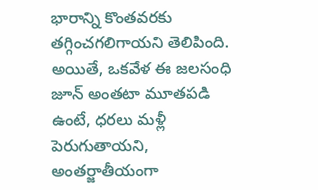భారాన్ని కొంతవరకు తగ్గించగలిగాయని తెలిపింది. అయితే, ఒకవేళ ఈ జలసంధి జూన్ అంతటా మూతపడి ఉంటే, ధరలు మళ్లీ పెరుగుతాయని, అంతర్జాతీయంగా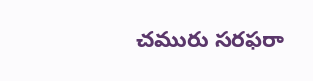చమురు సరఫరా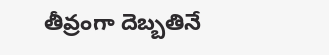తీవ్రంగా దెబ్బతినే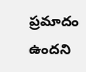ప్రమాదం ఉందని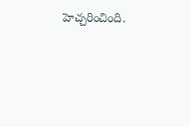హెచ్చరించింది.